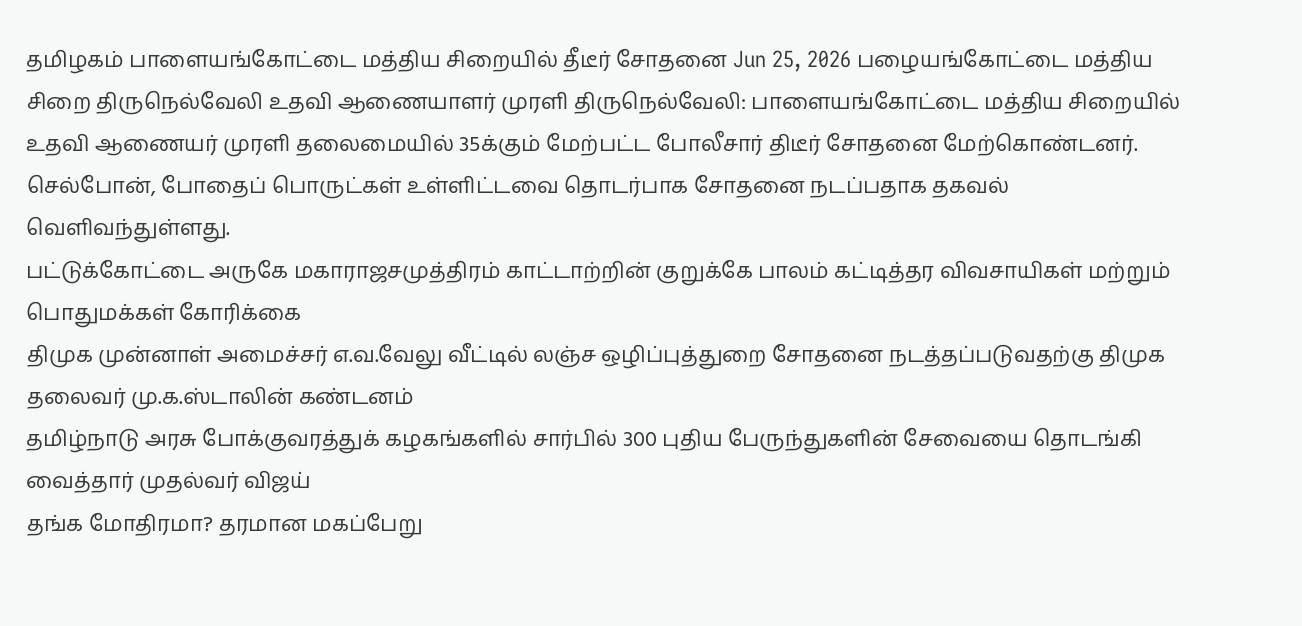தமிழகம் பாளையங்கோட்டை மத்திய சிறையில் தீடீர் சோதனை Jun 25, 2026 பழையங்கோட்டை மத்திய சிறை திருநெல்வேலி உதவி ஆணையாளர் முரளி திருநெல்வேலி: பாளையங்கோட்டை மத்திய சிறையில் உதவி ஆணையர் முரளி தலைமையில் 35க்கும் மேற்பட்ட போலீசார் திடீர் சோதனை மேற்கொண்டனர். செல்போன், போதைப் பொருட்கள் உள்ளிட்டவை தொடர்பாக சோதனை நடப்பதாக தகவல் வெளிவந்துள்ளது.
பட்டுக்கோட்டை அருகே மகாராஜசமுத்திரம் காட்டாற்றின் குறுக்கே பாலம் கட்டித்தர விவசாயிகள் மற்றும் பொதுமக்கள் கோரிக்கை
திமுக முன்னாள் அமைச்சர் எ.வ.வேலு வீட்டில் லஞ்ச ஒழிப்புத்துறை சோதனை நடத்தப்படுவதற்கு திமுக தலைவர் மு.க.ஸ்டாலின் கண்டனம்
தமிழ்நாடு அரசு போக்குவரத்துக் கழகங்களில் சார்பில் 300 புதிய பேருந்துகளின் சேவையை தொடங்கி வைத்தார் முதல்வர் விஜய்
தங்க மோதிரமா? தரமான மகப்பேறு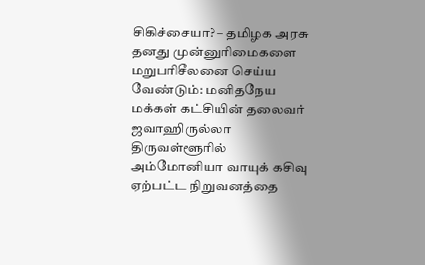சிகிச்சையா? – தமிழக அரசு தனது முன்னுரிமைகளை மறுபரிசீலனை செய்ய வேண்டும்: மனிதநேய மக்கள் கட்சியின் தலைவர் ஜவாஹிருல்லா
திருவள்ளூரில் அம்மோனியா வாயுக் கசிவு ஏற்பட்ட நிறுவனத்தை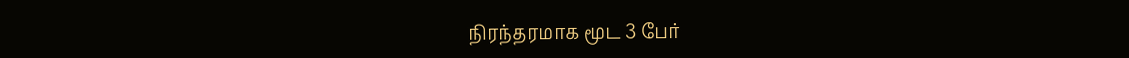நிரந்தரமாக மூட 3 பேர்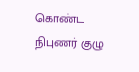கொண்ட நிபுணர் குழு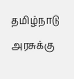தமிழ்நாடு அரசுக்கு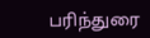பரிந்துரை